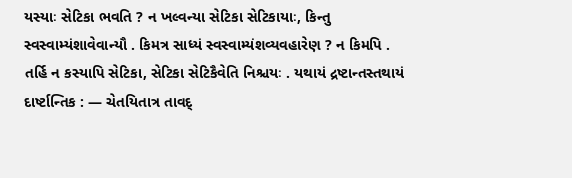યસ્યાઃ સેટિકા ભવતિ ? ન ખલ્વન્યા સેટિકા સેટિકાયાઃ, કિન્તુ સ્વસ્વામ્યંશાવેવાન્યૌ . કિમત્ર સાધ્યં સ્વસ્વામ્યંશવ્યવહારેણ ? ન કિમપિ . તર્હિ ન કસ્યાપિ સેટિકા, સેટિકા સેટિકૈવેતિ નિશ્ચયઃ . યથાયં દ્રષ્ટાન્તસ્તથાયં દાર્ષ્ટાન્તિક : — ચેતયિતાત્ર તાવદ્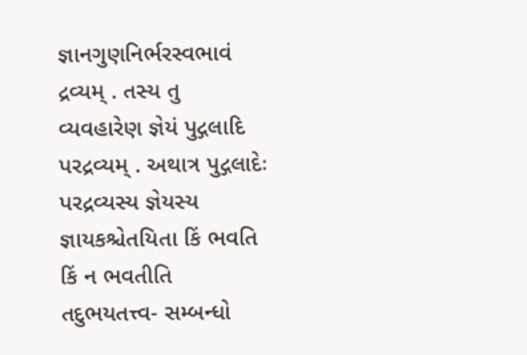જ્ઞાનગુણનિર્ભરસ્વભાવં દ્રવ્યમ્ . તસ્ય તુ વ્યવહારેણ જ્ઞેયં પુદ્ગલાદિ પરદ્રવ્યમ્ . અથાત્ર પુદ્ગલાદેઃ પરદ્રવ્યસ્ય જ્ઞેયસ્ય જ્ઞાયકશ્ચેતયિતા કિં ભવતિ કિં ન ભવતીતિ તદુભયતત્ત્વ- સમ્બન્ધો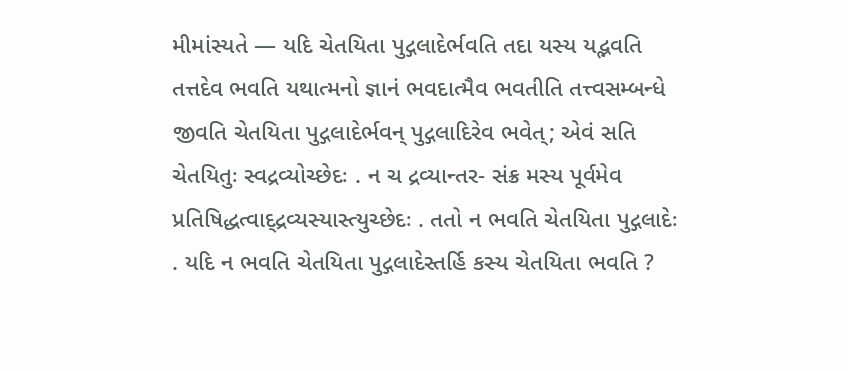મીમાંસ્યતે — યદિ ચેતયિતા પુદ્ગલાદેર્ભવતિ તદા યસ્ય યદ્ભવતિ તત્તદેવ ભવતિ યથાત્મનો જ્ઞાનં ભવદાત્મૈવ ભવતીતિ તત્ત્વસમ્બન્ધે જીવતિ ચેતયિતા પુદ્ગલાદેર્ભવન્ પુદ્ગલાદિરેવ ભવેત્; એવં સતિ ચેતયિતુઃ સ્વદ્રવ્યોચ્છેદઃ . ન ચ દ્રવ્યાન્તર- સંક્ર મસ્ય પૂર્વમેવ પ્રતિષિદ્ધત્વાદ્દ્રવ્યસ્યાસ્ત્યુચ્છેદઃ . તતો ન ભવતિ ચેતયિતા પુદ્ગલાદેઃ . યદિ ન ભવતિ ચેતયિતા પુદ્ગલાદેસ્તર્હિ કસ્ય ચેતયિતા ભવતિ ?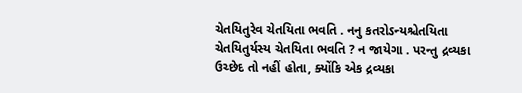ચેતયિતુરેવ ચેતયિતા ભવતિ . નનુ કતરોઽન્યશ્ચેતયિતા ચેતયિતુર્યસ્ય ચેતયિતા ભવતિ ? ન જાયેગા . પરન્તુ દ્રવ્યકા ઉચ્છેદ તો નહીં હોતા, ક્યોંકિ એક દ્રવ્યકા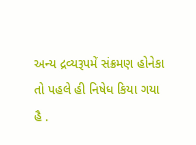અન્ય દ્રવ્યરૂપમેં સંક્રમણ હોનેકા તો પહલે હી નિષેધ કિયા ગયા હૈ .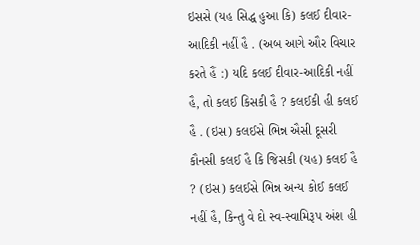ઇસસે (યહ સિદ્ધ હુઆ કિ) કલઈ દીવાર-આદિકી નહીં હૈ . (અબ આગે ઔર વિચાર કરતે હૈં :) યદિ કલઈ દીવાર-આદિકી નહીં હૈ, તો કલઈ કિસકી હૈ ? કલઈકી હી કલઈ હૈ . (ઇસ) કલઈસે ભિન્ન ઐસી દૂસરી કૌનસી કલઈ હૈ કિ જિસકી (યહ) કલઈ હૈ ? (ઇસ) કલઈસે ભિન્ન અન્ય કોઈ કલઈ નહીં હૈ, કિન્તુ વે દો સ્વ-સ્વામિરૂપ અંશ હી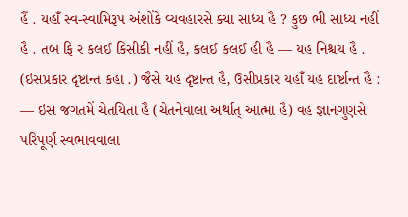હૈં . યહાઁ સ્વ-સ્વામિરૂપ અંશોંકે વ્યવહારસે ક્યા સાધ્ય હૈ ? કુછ ભી સાધ્ય નહીં હૈ . તબ ફિ ર કલઈ કિસીકી નહીં હૈ, કલઈ કલઈ હી હૈ — યહ નિશ્ચય હૈ . (ઇસપ્રકાર દૃષ્ટાન્ત કહા .) જૈસે યહ દૃષ્ટાન્ત હૈ, ઉસીપ્રકાર યહાઁ યહ દાર્ષ્ટાન્ત હૈ : — ઇસ જગતમેં ચેતયિતા હૈ (ચેતનેવાલા અર્થાત્ આત્મા હૈ) વહ જ્ઞાનગુણસે પરિપૂર્ણ સ્વભાવવાલા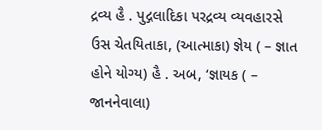દ્રવ્ય હૈ . પુદ્ગલાદિકા પરદ્રવ્ય વ્યવહારસે ઉસ ચેતયિતાકા, (આત્માકા) જ્ઞેય ( – જ્ઞાત હોને યોગ્ય) હૈ . અબ, ‘જ્ઞાયક ( – જાનનેવાલા)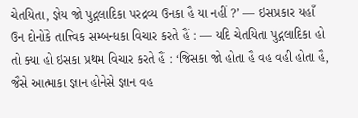ચેતયિતા, જ્ઞેય જો પુદ્ગલાદિકા પરદ્રવ્ય ઉનકા હૈ યા નહીં ?’ — ઇસપ્રકાર યહાઁ ઉન દોનોંકે તાત્ત્વિક સમ્બન્ધકા વિચાર કરતે હૈં : — યદિ ચેતયિતા પુદ્ગલાદિકા હો તો ક્યા હો ઇસકા પ્રથમ વિચાર કરતે હૈં : ‘જિસકા જો હોતા હૈ વહ વહી હોતા હૈ, જૈસે આત્માકા જ્ઞાન હોનેસે જ્ઞાન વહ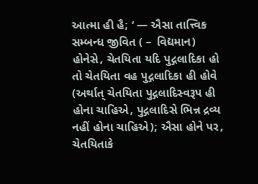આત્મા હી હૈ; ‘ — ઐસા તાત્ત્વિક સમ્બન્ધ જીવિત ( – વિદ્યમાન) હોનેસે, ચેતયિતા યદિ પુદ્ગલાદિકા હો તો ચેતયિતા વહ પુદ્ગલાદિકા હી હોવે (અર્થાત્ ચેતયિતા પુદ્ગલાદિસ્વરૂપ હી હોના ચાહિએ, પુદ્ગલાદિસે ભિન્ન દ્રવ્ય નહીં હોના ચાહિએ); ઐસા હોને પર, ચેતયિતાકે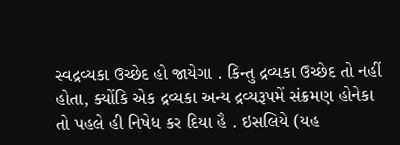સ્વદ્રવ્યકા ઉચ્છેદ હો જાયેગા . કિન્તુ દ્રવ્યકા ઉચ્છેદ તો નહીં હોતા, ક્યોંકિ એક દ્રવ્યકા અન્ય દ્રવ્યરૂપમેં સંક્રમણ હોનેકા તો પહલે હી નિષેધ કર દિયા હૈ . ઇસલિયે (યહ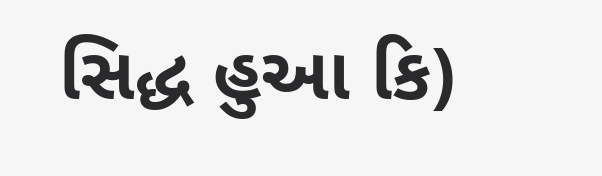સિદ્ધ હુઆ કિ)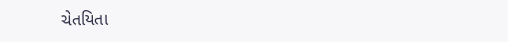ચેતયિતા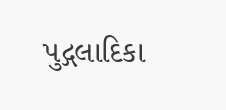પુદ્ગલાદિકા